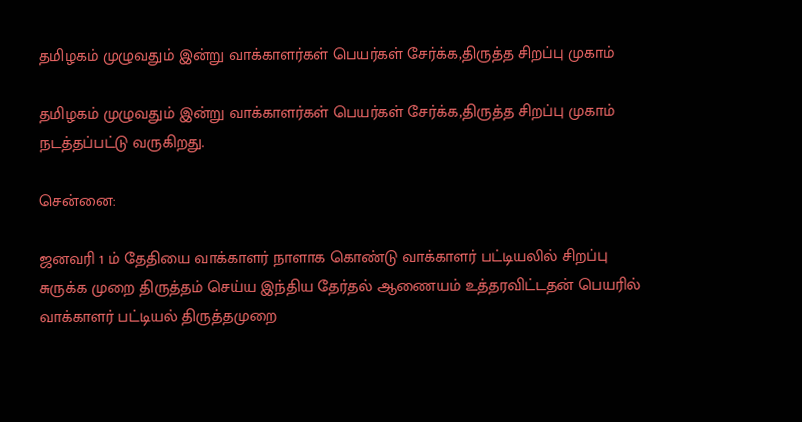தமிழகம் முழுவதும் இன்று வாக்காளர்கள் பெயர்கள் சேர்க்க,திருத்த சிறப்பு முகாம்

தமிழகம் முழுவதும் இன்று வாக்காளர்கள் பெயர்கள் சேர்க்க,திருத்த சிறப்பு முகாம் நடத்தப்பட்டு வருகிறது.

சென்னை:

ஜனவரி 1 ம் தேதியை வாக்காளர் நாளாக கொண்டு வாக்காளர் பட்டியலில் சிறப்பு சுருக்க முறை திருத்தம் செய்ய இந்திய தேர்தல் ஆணையம் உத்தரவிட்டதன் பெயரில் வாக்காளர் பட்டியல் திருத்தமுறை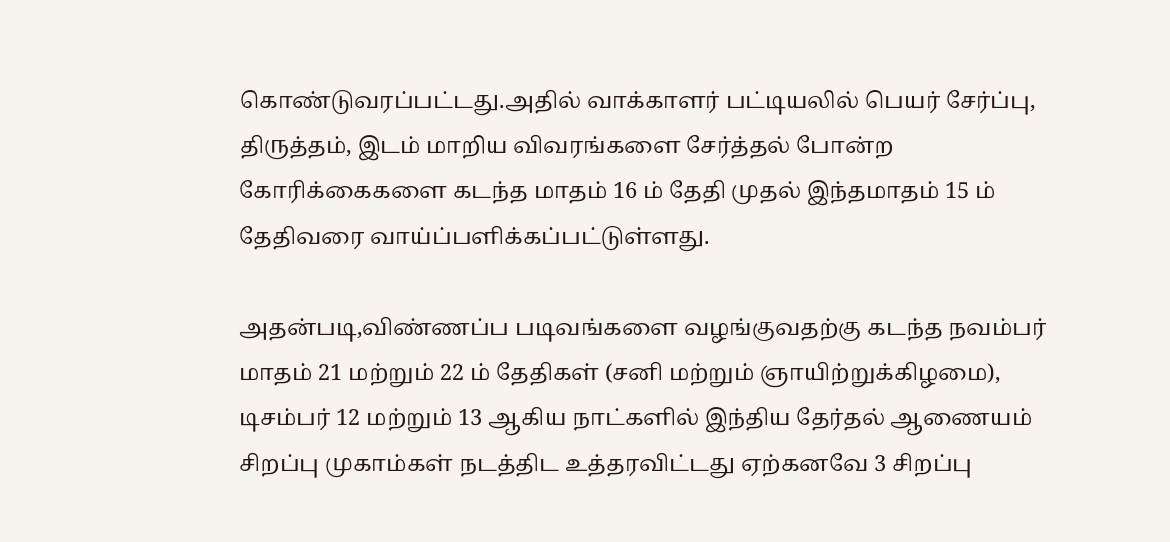கொண்டுவரப்பட்டது.அதில் வாக்காளர் பட்டியலில் பெயர் சேர்ப்பு, திருத்தம், இடம் மாறிய விவரங்களை சேர்த்தல் போன்ற கோரிக்கைகளை கடந்த மாதம் 16 ம் தேதி முதல் இந்தமாதம் 15 ம் தேதிவரை வாய்ப்பளிக்கப்பட்டுள்ளது.

அதன்படி,விண்ணப்ப படிவங்களை வழங்குவதற்கு கடந்த நவம்பர் மாதம் 21 மற்றும் 22 ம் தேதிகள் (சனி மற்றும் ஞாயிற்றுக்கிழமை), டிசம்பர் 12 மற்றும் 13 ஆகிய நாட்களில் இந்திய தேர்தல் ஆணையம் சிறப்பு முகாம்கள் நடத்திட உத்தரவிட்டது ஏற்கனவே 3 சிறப்பு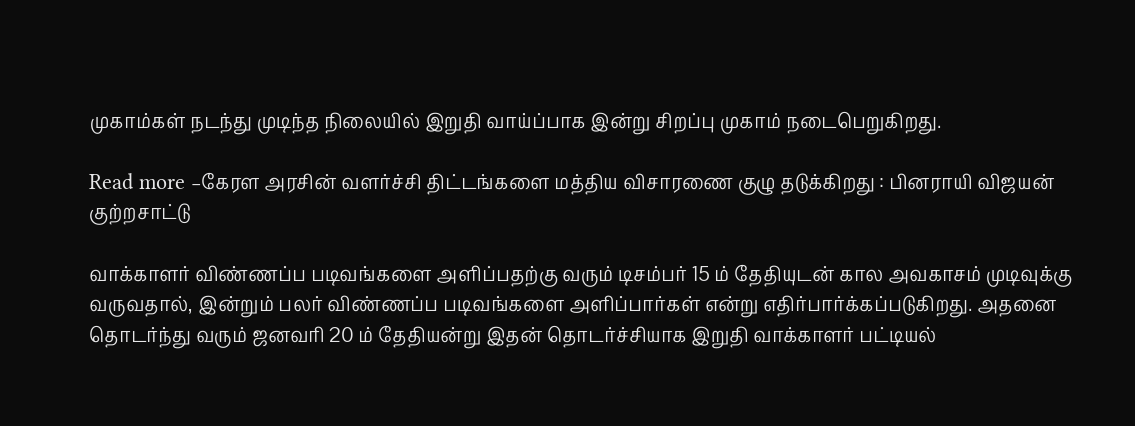முகாம்கள் நடந்து முடிந்த நிலையில் இறுதி வாய்ப்பாக இன்று சிறப்பு முகாம் நடைபெறுகிறது.

Read more –கேரள அரசின் வளர்ச்சி திட்டங்களை மத்திய விசாரணை குழு தடுக்கிறது : பினராயி விஜயன் குற்றசாட்டு

வாக்காளர் விண்ணப்ப படிவங்களை அளிப்பதற்கு வரும் டிசம்பர் 15 ம் தேதியுடன் கால அவகாசம் முடிவுக்கு வருவதால், இன்றும் பலர் விண்ணப்ப படிவங்களை அளிப்பார்கள் என்று எதிர்பார்க்கப்படுகிறது. அதனை தொடர்ந்து வரும் ஜனவரி 20 ம் தேதியன்று இதன் தொடர்ச்சியாக இறுதி வாக்காளர் பட்டியல்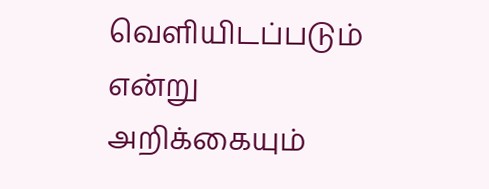வெளியிடப்படும் என்று அறிக்கையும்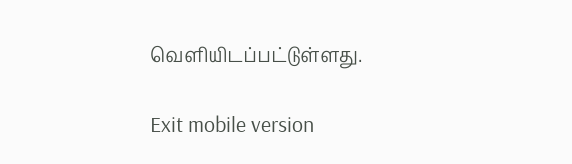வெளியிடப்பட்டுள்ளது.

Exit mobile version